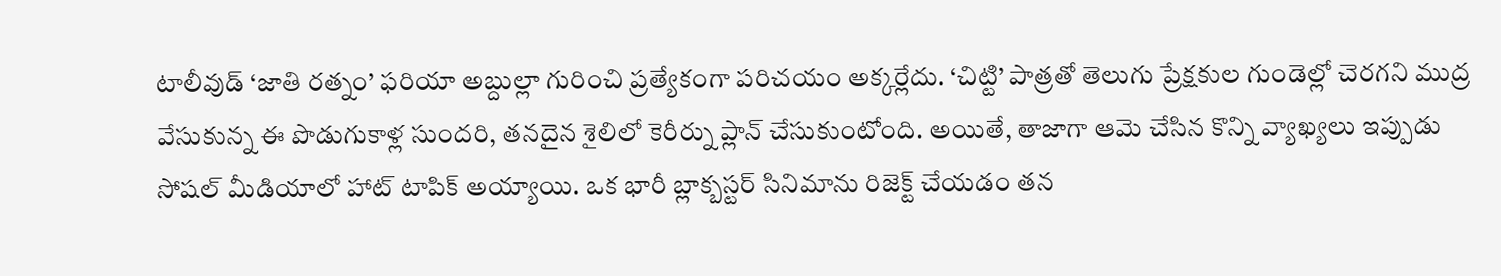టాలీవుడ్ ‘జాతి రత్నం’ ఫరియా అబ్దుల్లా గురించి ప్రత్యేకంగా పరిచయం అక్కర్లేదు. ‘చిట్టి’ పాత్రతో తెలుగు ప్రేక్షకుల గుండెల్లో చెరగని ముద్ర వేసుకున్న ఈ పొడుగుకాళ్ల సుందరి, తనదైన శైలిలో కెరీర్ను ప్లాన్ చేసుకుంటోంది. అయితే, తాజాగా ఆమె చేసిన కొన్ని వ్యాఖ్యలు ఇప్పుడు సోషల్ మీడియాలో హాట్ టాపిక్ అయ్యాయి. ఒక భారీ బ్లాక్బస్టర్ సినిమాను రిజెక్ట్ చేయడం తన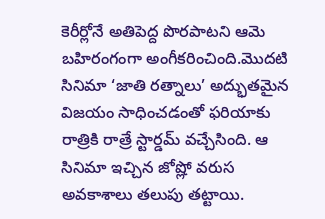కెరీర్లోనే అతిపెద్ద పొరపాటని ఆమె బహిరంగంగా అంగీకరించింది.మొదటి సినిమా ‘జాతి రత్నాలు’ అద్భుతమైన విజయం సాధించడంతో ఫరియాకు రాత్రికి రాత్రే స్టార్డమ్ వచ్చేసింది. ఆ సినిమా ఇచ్చిన జోష్లో వరుస అవకాశాలు తలుపు తట్టాయి.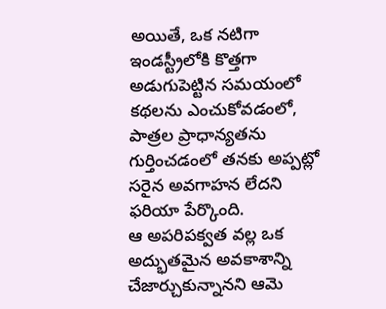అయితే, ఒక నటిగా ఇండస్ట్రీలోకి కొత్తగా అడుగుపెట్టిన సమయంలో కథలను ఎంచుకోవడంలో, పాత్రల ప్రాధాన్యతను గుర్తించడంలో తనకు అప్పట్లో సరైన అవగాహన లేదని ఫరియా పేర్కొంది.
ఆ అపరిపక్వత వల్ల ఒక అద్భుతమైన అవకాశాన్ని చేజార్చుకున్నానని ఆమె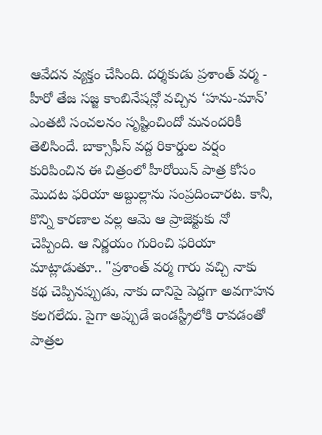ఆవేదన వ్యక్తం చేసింది. దర్శకుడు ప్రశాంత్ వర్మ - హీరో తేజ సజ్జ కాంబినేషన్లో వచ్చిన ‘హను-మాన్’ ఎంతటి సంచలనం సృష్టించిందో మనందరికీ తెలిసిందే. బాక్సాఫీస్ వద్ద రికార్డుల వర్షం కురిపించిన ఈ చిత్రంలో హీరోయిన్ పాత్ర కోసం మొదట ఫరియా అబ్దుల్లాను సంప్రదించారట. కానీ, కొన్ని కారణాల వల్ల ఆమె ఆ ప్రాజెక్టుకు నో చెప్పింది. ఆ నిర్ణయం గురించి ఫరియా మాట్లాడుతూ.. "ప్రశాంత్ వర్మ గారు వచ్చి నాకు కథ చెప్పినప్పుడు, నాకు దానిపై పెద్దగా అవగాహన కలగలేదు. పైగా అప్పుడే ఇండస్ట్రీలోకి రావడంతో పాత్రల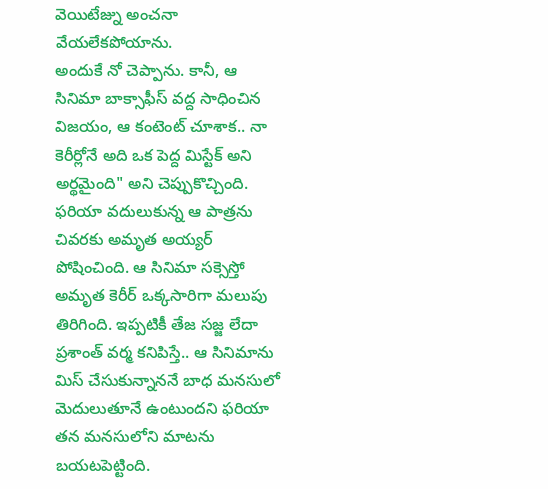వెయిటేజ్ను అంచనా వేయలేకపోయాను.
అందుకే నో చెప్పాను. కానీ, ఆ సినిమా బాక్సాఫీస్ వద్ద సాధించిన విజయం, ఆ కంటెంట్ చూశాక.. నా కెరీర్లోనే అది ఒక పెద్ద మిస్టేక్ అని అర్థమైంది" అని చెప్పుకొచ్చింది. ఫరియా వదులుకున్న ఆ పాత్రను చివరకు అమృత అయ్యర్ పోషించింది. ఆ సినిమా సక్సెస్తో అమృత కెరీర్ ఒక్కసారిగా మలుపు తిరిగింది. ఇప్పటికీ తేజ సజ్జ లేదా ప్రశాంత్ వర్మ కనిపిస్తే.. ఆ సినిమాను మిస్ చేసుకున్నాననే బాధ మనసులో మెదులుతూనే ఉంటుందని ఫరియా తన మనసులోని మాటను బయటపెట్టింది.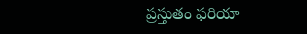ప్రస్తుతం ఫరియా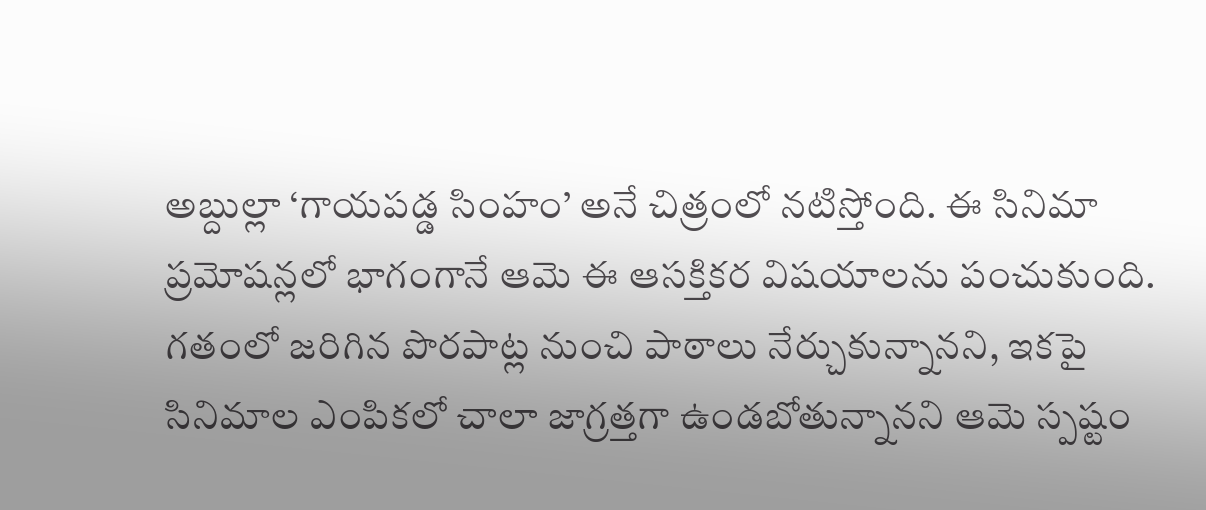అబ్దుల్లా ‘గాయపడ్డ సింహం’ అనే చిత్రంలో నటిస్తోంది. ఈ సినిమా ప్రమోషన్లలో భాగంగానే ఆమె ఈ ఆసక్తికర విషయాలను పంచుకుంది. గతంలో జరిగిన పొరపాట్ల నుంచి పాఠాలు నేర్చుకున్నానని, ఇకపై సినిమాల ఎంపికలో చాలా జాగ్రత్తగా ఉండబోతున్నానని ఆమె స్పష్టం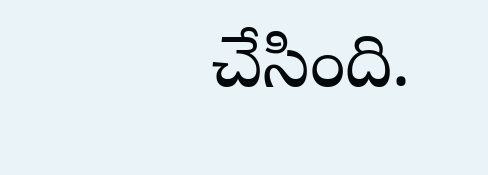చేసింది.